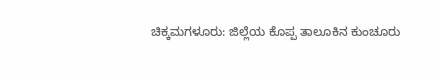ಚಿಕ್ಕಮಗಳೂರು: ಜಿಲ್ಲೆಯ ಕೊಪ್ಪ ತಾಲೂಕಿನ ಕುಂಚೂರು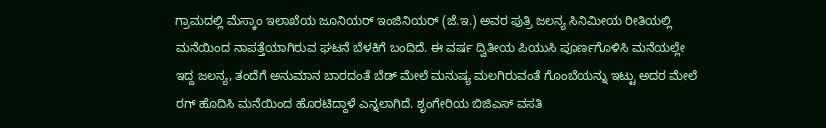ಗ್ರಾಮದಲ್ಲಿ ಮೆಸ್ಕಾಂ ಇಲಾಖೆಯ ಜೂನಿಯರ್ ಇಂಜಿನಿಯರ್ (ಜೆ.ಇ.) ಅವರ ಪುತ್ರಿ ಜಲನ್ಯ ಸಿನಿಮೀಯ ರೀತಿಯಲ್ಲಿ ಮನೆಯಿಂದ ನಾಪತ್ತೆಯಾಗಿರುವ ಘಟನೆ ಬೆಳಕಿಗೆ ಬಂದಿದೆ. ಈ ವರ್ಷ ದ್ವಿತೀಯ ಪಿಯುಸಿ ಪೂರ್ಣಗೊಳಿಸಿ ಮನೆಯಲ್ಲೇ ಇದ್ದ ಜಲನ್ಯ, ತಂದೆಗೆ ಅನುಮಾನ ಬಾರದಂತೆ ಬೆಡ್ ಮೇಲೆ ಮನುಷ್ಯ ಮಲಗಿರುವಂತೆ ಗೊಂಬೆಯನ್ನು ಇಟ್ಟು ಅದರ ಮೇಲೆ ರಗ್ ಹೊದಿಸಿ ಮನೆಯಿಂದ ಹೊರಟಿದ್ದಾಳೆ ಎನ್ನಲಾಗಿದೆ. ಶೃಂಗೇರಿಯ ಬಿಜಿಎಸ್ ವಸತಿ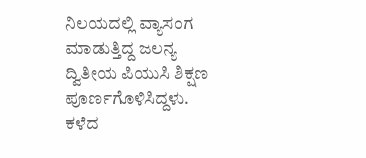ನಿಲಯದಲ್ಲಿ ವ್ಯಾಸಂಗ ಮಾಡುತ್ತಿದ್ದ ಜಲನ್ಯ ದ್ವಿತೀಯ ಪಿಯುಸಿ ಶಿಕ್ಷಣ ಪೂರ್ಣಗೊಳಿಸಿದ್ದಳು. ಕಳೆದ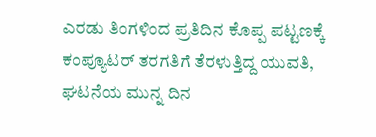ಎರಡು ತಿಂಗಳಿಂದ ಪ್ರತಿದಿನ ಕೊಪ್ಪ ಪಟ್ಟಣಕ್ಕೆ ಕಂಪ್ಯೂಟರ್ ತರಗತಿಗೆ ತೆರಳುತ್ತಿದ್ದ ಯುವತಿ, ಘಟನೆಯ ಮುನ್ನ ದಿನ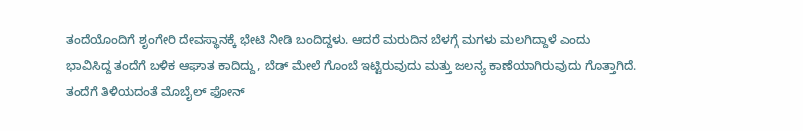ತಂದೆಯೊಂದಿಗೆ ಶೃಂಗೇರಿ ದೇವಸ್ಥಾನಕ್ಕೆ ಭೇಟಿ ನೀಡಿ ಬಂದಿದ್ದಳು. ಆದರೆ ಮರುದಿನ ಬೆಳಗ್ಗೆ ಮಗಳು ಮಲಗಿದ್ದಾಳೆ ಎಂದು ಭಾವಿಸಿದ್ದ ತಂದೆಗೆ ಬಳಿಕ ಆಘಾತ ಕಾದಿದ್ದು, ಬೆಡ್ ಮೇಲೆ ಗೊಂಬೆ ಇಟ್ಟಿರುವುದು ಮತ್ತು ಜಲನ್ಯ ಕಾಣೆಯಾಗಿರುವುದು ಗೊತ್ತಾಗಿದೆ. ತಂದೆಗೆ ತಿಳಿಯದಂತೆ ಮೊಬೈಲ್ ಫೋನ್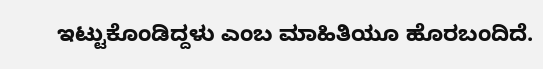ಇಟ್ಟುಕೊಂಡಿದ್ದಳು ಎಂಬ ಮಾಹಿತಿಯೂ ಹೊರಬಂದಿದೆ.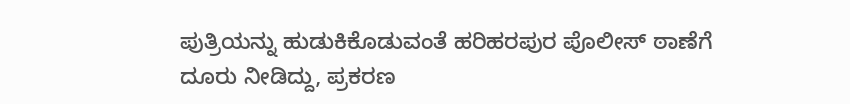ಪುತ್ರಿಯನ್ನು ಹುಡುಕಿಕೊಡುವಂತೆ ಹರಿಹರಪುರ ಪೊಲೀಸ್ ಠಾಣೆಗೆ ದೂರು ನೀಡಿದ್ದು, ಪ್ರಕರಣ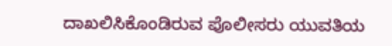ದಾಖಲಿಸಿಕೊಂಡಿರುವ ಪೊಲೀಸರು ಯುವತಿಯ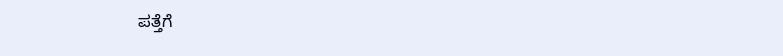ಪತ್ತೆಗೆ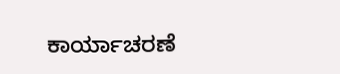ಕಾರ್ಯಾಚರಣೆ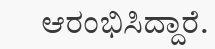ಆರಂಭಿಸಿದ್ದಾರೆ.